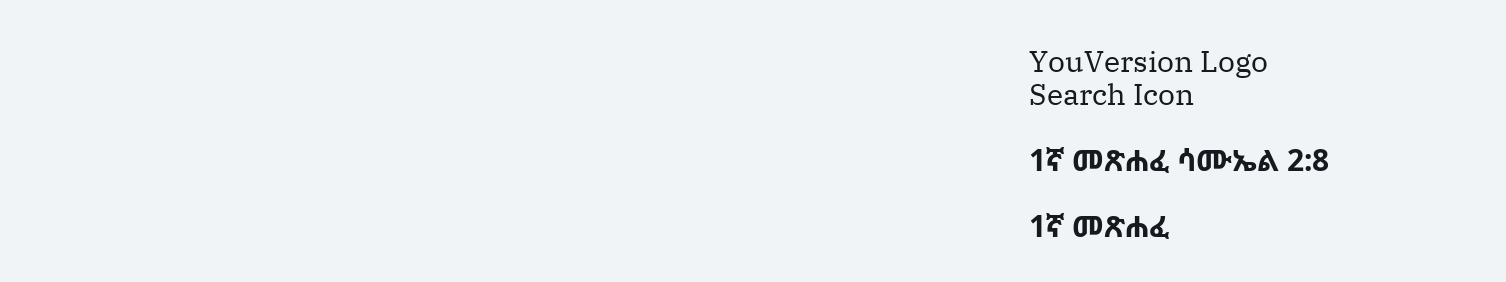YouVersion Logo
Search Icon

1ኛ መጽሐፈ ሳሙኤል 2:8

1ኛ መጽሐፈ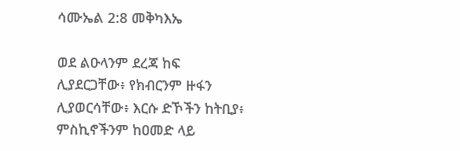ሳሙኤል 2:8 መቅካእኤ

ወደ ልዑላንም ደረጃ ከፍ ሊያደርጋቸው፥ የክብርንም ዙፋን ሊያወርሳቸው፥ እርሱ ድኾችን ከትቢያ፥ ምስኪኖችንም ከዐመድ ላይ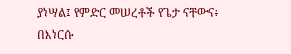ያነሣል፤ የምድር መሠረቶች የጌታ ናቸውና፥ በእነርሱ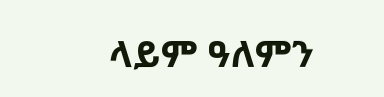ላይም ዓለምን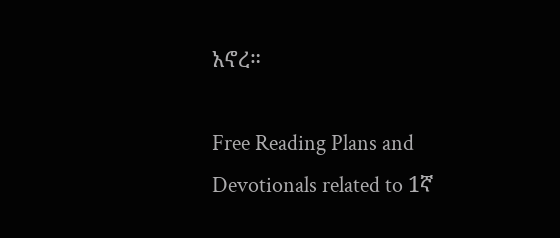አኖረ።

Free Reading Plans and Devotionals related to 1ኛ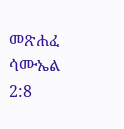መጽሐፈ ሳሙኤል 2:8